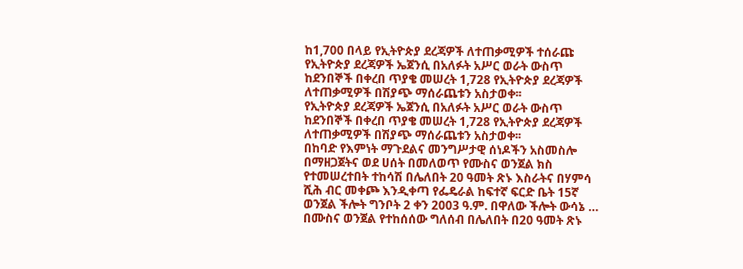ከ1,700 በላይ የኢትዮጵያ ደረጃዎች ለተጠቃሚዎች ተሰራጩ
የኢትዮጵያ ደረጃዎች ኤጀንሲ በአለፉት አሥር ወራት ውስጥ ከደንበኞች በቀረበ ጥያቄ መሠረት 1,728 የኢትዮጵያ ደረጃዎች ለተጠቃሚዎች በሽያጭ ማሰራጨቱን አስታወቀ፡፡
የኢትዮጵያ ደረጃዎች ኤጀንሲ በአለፉት አሥር ወራት ውስጥ ከደንበኞች በቀረበ ጥያቄ መሠረት 1,728 የኢትዮጵያ ደረጃዎች ለተጠቃሚዎች በሽያጭ ማሰራጨቱን አስታወቀ፡፡
በከባድ የእምነት ማጉደልና መንግሥታዊ ሰነዶችን አስመስሎ በማዘጋጀትና ወደ ሀሰት በመለወጥ የሙስና ወንጀል ክስ የተመሠረተበት ተከሳሽ በሌለበት 20 ዓመት ጽኑ እስራትና በሃምሳ ሺሕ ብር መቀጮ እንዲቀጣ የፌዴራል ከፍተኛ ፍርድ ቤት 15ኛ ወንጀል ችሎት ግንቦት 2 ቀን 2003 ዓ.ም. በዋለው ችሎት ውሳኔ …
በሙስና ወንጀል የተከሰሰው ግለሰብ በሌለበት በ20 ዓመት ጽኑ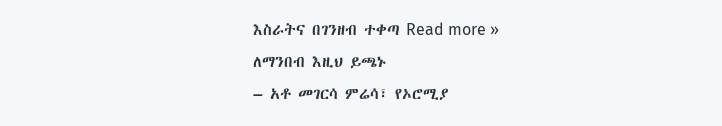እስራትና በገንዘብ ተቀጣ Read more »
ለማንበብ እዚህ ይጫኑ
– አቶ መገርሳ ምሬሳ፣ የኦሮሚያ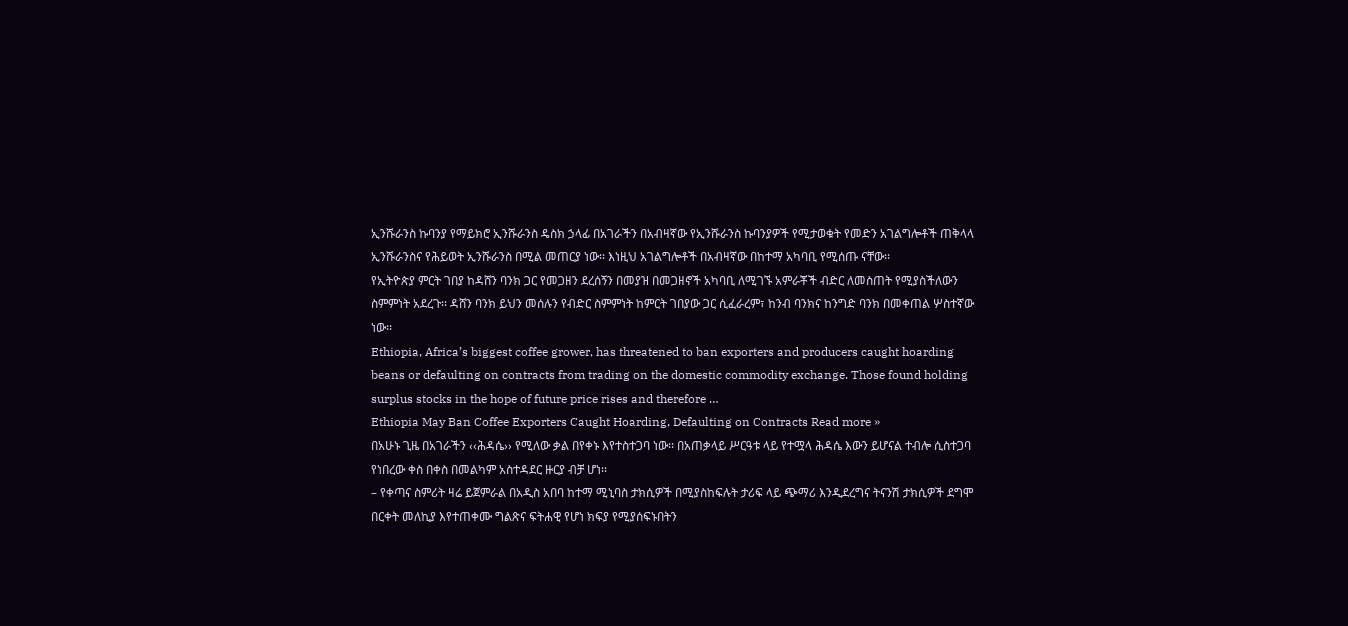ኢንሹራንስ ኩባንያ የማይክሮ ኢንሹራንስ ዴስክ ኃላፊ በአገራችን በአብዛኛው የኢንሹራንስ ኩባንያዎች የሚታወቁት የመድን አገልግሎቶች ጠቅላላ ኢንሹራንስና የሕይወት ኢንሹራንስ በሚል መጠርያ ነው፡፡ እነዚህ አገልግሎቶች በአብዛኛው በከተማ አካባቢ የሚሰጡ ናቸው፡፡
የኢትዮጵያ ምርት ገበያ ከዳሸን ባንክ ጋር የመጋዘን ደረሰኝን በመያዝ በመጋዘኖች አካባቢ ለሚገኙ አምራቾች ብድር ለመስጠት የሚያስችለውን ስምምነት አደረጉ፡፡ ዳሸን ባንክ ይህን መሰሉን የብድር ስምምነት ከምርት ገበያው ጋር ሲፈራረም፣ ከንብ ባንክና ከንግድ ባንክ በመቀጠል ሦስተኛው ነው፡፡
Ethiopia, Africa’s biggest coffee grower, has threatened to ban exporters and producers caught hoarding beans or defaulting on contracts from trading on the domestic commodity exchange. Those found holding surplus stocks in the hope of future price rises and therefore …
Ethiopia May Ban Coffee Exporters Caught Hoarding, Defaulting on Contracts Read more »
በአሁኑ ጊዜ በአገራችን ‹‹ሕዳሴ›› የሚለው ቃል በየቀኑ እየተስተጋባ ነው፡፡ በአጠቃላይ ሥርዓቱ ላይ የተሟላ ሕዳሴ እውን ይሆናል ተብሎ ሲስተጋባ የነበረው ቀስ በቀስ በመልካም አስተዳደር ዙርያ ብቻ ሆነ፡፡
– የቀጣና ስምሪት ዛሬ ይጀምራል በአዲስ አበባ ከተማ ሚኒባስ ታክሲዎች በሚያስከፍሉት ታሪፍ ላይ ጭማሪ እንዲደረግና ትናንሽ ታክሲዎች ደግሞ በርቀት መለኪያ እየተጠቀሙ ግልጽና ፍትሐዊ የሆነ ክፍያ የሚያሰፍኑበትን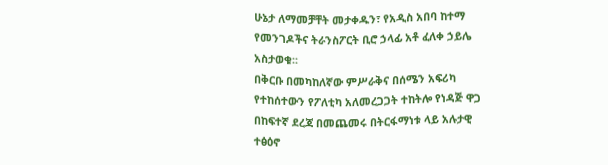ሁኔታ ለማመቻቸት መታቀዱን፣ የአዲስ አበባ ከተማ የመንገዶችና ትራንስፖርት ቢሮ ኃላፊ አቶ ፈለቀ ኃይሌ አስታወቁ፡፡
በቅርቡ በመካከለኛው ምሥራቅና በሰሜን አፍሪካ የተከሰተውን የፖለቲካ አለመረጋጋት ተከትሎ የነዳጅ ዋጋ በከፍተኛ ደረጃ በመጨመሩ በትርፋማነቱ ላይ አሉታዊ ተፅዕኖ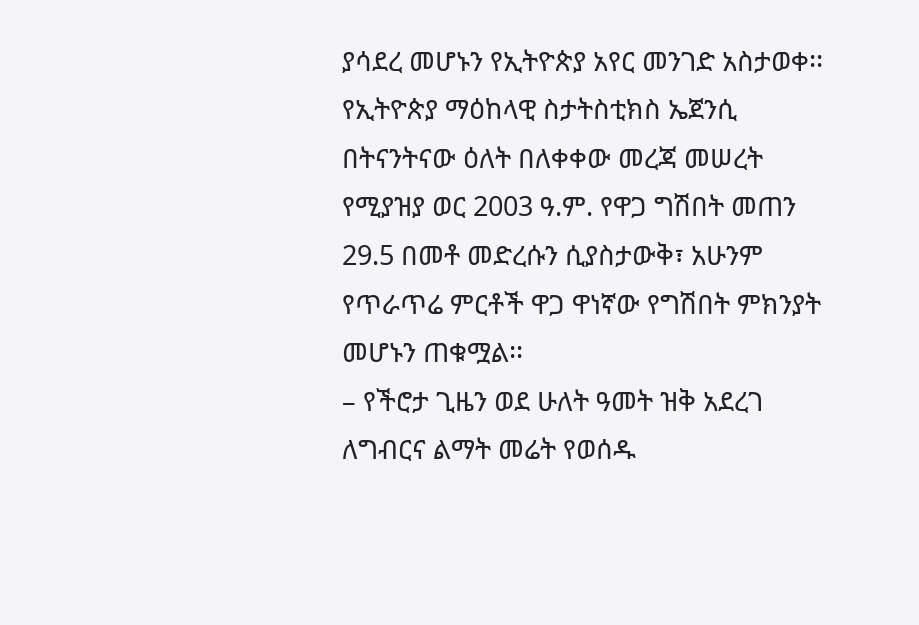ያሳደረ መሆኑን የኢትዮጵያ አየር መንገድ አስታወቀ፡፡
የኢትዮጵያ ማዕከላዊ ስታትስቲክስ ኤጀንሲ በትናንትናው ዕለት በለቀቀው መረጃ መሠረት የሚያዝያ ወር 2003 ዓ.ም. የዋጋ ግሽበት መጠን 29.5 በመቶ መድረሱን ሲያስታውቅ፣ አሁንም የጥራጥሬ ምርቶች ዋጋ ዋነኛው የግሽበት ምክንያት መሆኑን ጠቁሟል፡፡
– የችሮታ ጊዜን ወደ ሁለት ዓመት ዝቅ አደረገ ለግብርና ልማት መሬት የወሰዱ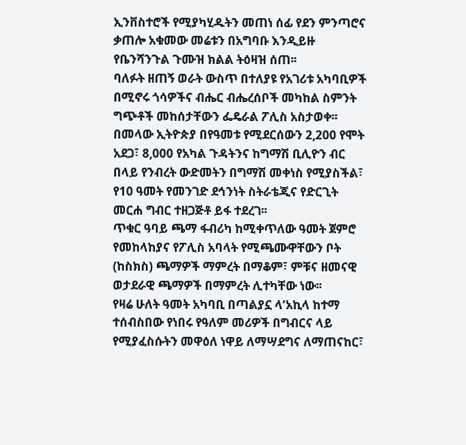ኢንቨስተሮች የሚያካሂዱትን መጠነ ሰፊ የደን ምንጣሮና ቃጠሎ አቁመው መሬቱን በአግባቡ እንዲይዙ የቤንሻንጉል ጉሙዝ ክልል ትዕዛዝ ሰጠ፡፡
ባለፉት ዘጠኝ ወራት ውስጥ በተለያዩ የአገሪቱ አካባቢዎች በሚኖሩ ጎሳዎችና ብሔር ብሔረሰቦች መካከል ስምንት ግጭቶች መከሰታቸውን ፌዴራል ፖሊስ አስታወቀ፡፡
በመላው ኢትዮጵያ በየዓመቱ የሚደርሰውን 2,200 የሞት አደጋ፣ 8,000 የአካል ጉዳትንና ከግማሽ ቢሊዮን ብር በላይ የንብረት ውድመትን በግማሽ መቀነስ የሚያስችል፣ የ10 ዓመት የመንገድ ደኅንነት ስትራቴጂና የድርጊት መርሐ ግብር ተዘጋጅቶ ይፋ ተደረገ፡፡
ጥቁር ዓባይ ጫማ ፋብሪካ ከሚቀጥለው ዓመት ጀምሮ የመከላከያና የፖሊስ አባላት የሚጫሙዋቸውን ቦት (ከስክስ) ጫማዎች ማምረት በማቆም፣ ምቹና ዘመናዊ ወታደራዊ ጫማዎች በማምረት ሊተካቸው ነው፡፡
የዛሬ ሁለት ዓመት አካባቢ በጣልያኗ ላ’አኪላ ከተማ ተሰብስበው የነበሩ የዓለም መሪዎች በግብርና ላይ የሚያፈስሱትን መዋዕለ ነዋይ ለማሣደግና ለማጠናከር፣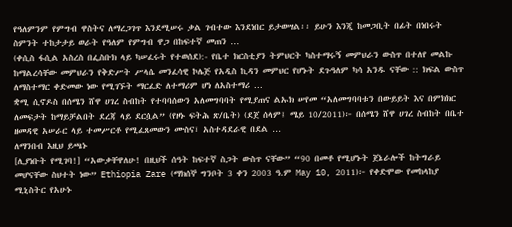የዓለምንም የምግብ ዋስትና ለማረጋገጥ እንደሚሠሩ ቃል ገብተው እንደነበር ይታወሣል፡፡ ይሁን እንጂ ከመጋቢት በፊት በነበሩት ስምንት ተከታታይ ወራት የዓለም የምግብ ዋጋ በከፍተኛ መጠን …
(ቀሲስ ፋሲል አስረስ በፌስቡክ ላይ ካሠፈሩት የተወሰደ):- የቤተ ክርስቲያን ትምህርት ካስተማሩኝ መምህራን ውስጥ በተለየ መልኩ ከማልረሳቸው መምህራን የቅድሥት ሥላሴ መንፈሳዊ ኮሌጅ የአዲስ ኪዳን መምህር የሆኑት ደጉዓለም ካሳ አንዱ ናቸው :: ክፍል ውስጥ ለማስተማር ቀድመው ነው የሚገኙት ማርፈድ ለተማሪም ሆነ ለአስተማሪ …
ቋሚ ሲኖዶስ በሰሜን ሸዋ ሀገረ ስብከት የተባባሰውን አለመግባባት የሚያጠና ልኡክ ሠየመ “አለመግባባቱን በውይይት እና በምክክር ለመፍታት ከማይቻልበት ደረጃ ላይ ደርሷል” (የዞኑ ፍትሕ ጽ/ቤት) (ደጀ ሰላም፤ ሜይ 10/2011)፦ በሰሜን ሸዋ ሀገረ ስብከት በቤተ ዘመዳዊ አሠራር ላይ ተመሥርቶ የሚፈጸመውን ሙስና፣ አስተዳደራዊ በደል …
ለማንበብ እዚህ ይጫኑ
[ሊያነቡት የሚገባ!] “አውቃቸዋለሁ! በዚህች ሰዓት ከፍተኛ ስጋት ውስጥ ናቸው” “90 በመቶ የሚሆኑት ጀኔራሎች ከትግራይ መሆናቸው ስህተት ነው” Ethiopia Zare (ማክሰኞ ግንቦት 3 ቀን 2003 ዓ.ም May 10, 2011)፦ የቀድሞው የመከላከያ ሚኒስትር የአሁኑ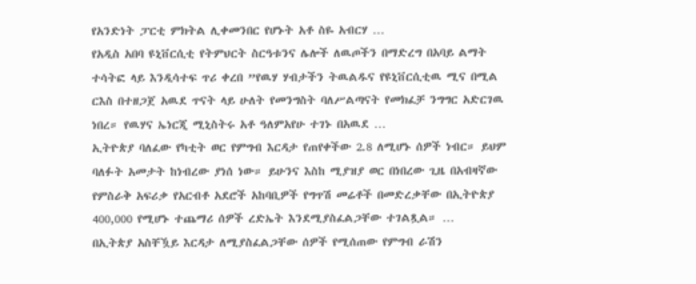የአንድነት ፓርቲ ምክትል ሊቀመንበር የሆኑት አቶ ስዬ አብርሃ …
የአዲስ አበባ ዩኒቨርሲቲ የትምህርት ስርዓቱንና ሌሎች ለዉጦችን በማድረግ በአባይ ልማት ተሳትፎ ላይ እንዲሳተፍ ጥሪ ቀረበ ”የዉሃ ሃብታችን ትዉልዱና የዩኒቨርሲቲዉ ሚና በሚል ርእስ በተዘጋጀ አዉደ ጥናት ላይ ሁለት የመንግስት ባለሥልጣናት የመክፈቻ ንግግር አድርገዉ ነበረ። የዉሃና ኤነርጂ ሚኒስትሩ አቶ ዓለምአየሁ ተገኑ በአዉደ …
ኢትዮጵያ ባለፈው የካቲት ወር የምግብ እርዳታ የጠየቀችው 2.8 ለሚሆኑ ሰዎች ነብር። ይህም ባለፉት አመታት ከነብረው ያነሰ ነው። ይሁንና እስከ ሚያዝያ ወር በነበረው ጊዜ በአብዛኛው የምስራቅ አፍሪቃ የአርብቶ አደሮች አከባቢዎች የግጥሽ መሬቶች በመድረቃቸው በኢትዮጵያ 400,000 የሚሆኑ ተጨማሪ ሰዎች ረድኤት እንደሚያስፈልጋቸው ተገልጿል። …
በኢትጵያ አስቸዃይ እርዳታ ለሚያስፈልጋቸው ሰዎች የሚሰጠው የምግብ ራሽን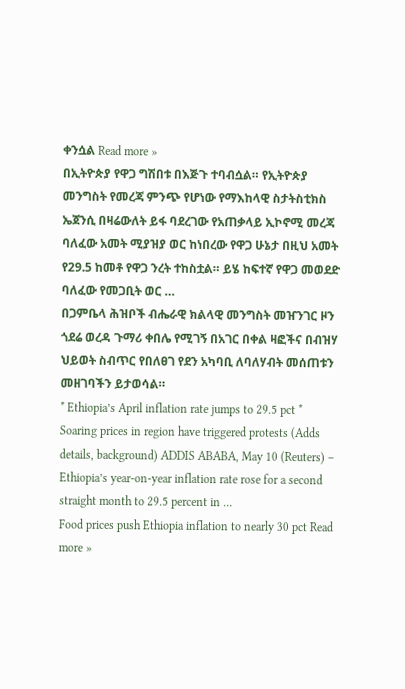ቀንሷል Read more »
በኢትዮጵያ የዋጋ ግሽበቱ በእጅጉ ተባብሷል። የኢትዮጵያ መንግስት የመረጃ ምንጭ የሆነው የማእከላዊ ስታትስቲክስ ኤጀንሲ በዛሬውለት ይፋ ባደረገው የአጠቃላይ ኢኮኖሚ መረጃ ባለፈው አመት ሚያዝያ ወር ከነበረው የዋጋ ሁኔታ በዚህ አመት የ29.5 ከመቶ የዋጋ ንረት ተከስቷል። ይሄ ከፍተኛ የዋጋ መወደድ ባለፈው የመጋቢት ወር …
በጋምቤላ ሕዝቦች ብሔራዊ ክልላዊ መንግስት መዠንገር ዞን ጎደሬ ወረዳ ጉማሪ ቀበሌ የሚገኝ በአገር በቀል ዛፎችና በብዝሃ ህይወት ስብጥር የበለፀገ የደን አካባቢ ለባለሃብት መሰጠቱን መዘገባችን ይታወሳል።
* Ethiopia’s April inflation rate jumps to 29.5 pct * Soaring prices in region have triggered protests (Adds details, background) ADDIS ABABA, May 10 (Reuters) – Ethiopia’s year-on-year inflation rate rose for a second straight month to 29.5 percent in …
Food prices push Ethiopia inflation to nearly 30 pct Read more »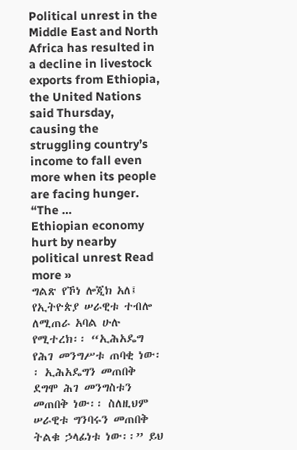Political unrest in the Middle East and North Africa has resulted in a decline in livestock exports from Ethiopia, the United Nations said Thursday, causing the struggling country’s income to fall even more when its people are facing hunger. “The …
Ethiopian economy hurt by nearby political unrest Read more »
ግልጽ የኾነ ሎጂክ አለ፤ የኢትዮጵያ ሠራዊቱ ተብሎ ለሚጠራ አባል ሁሉ የሚተረክ፡፡ “ኢሕአዴግ የሕገ መንግሥቱ ጠባቂ ነው፡፡ ኢሕአዴግን መጠበቅ ደግሞ ሕገ መንግስቱን መጠበቅ ነው፡፡ ስለዚህም ሠራዊቱ ግንባሩን መጠበቅ ትልቁ ኃላፊነቱ ነው፡፡” ይህ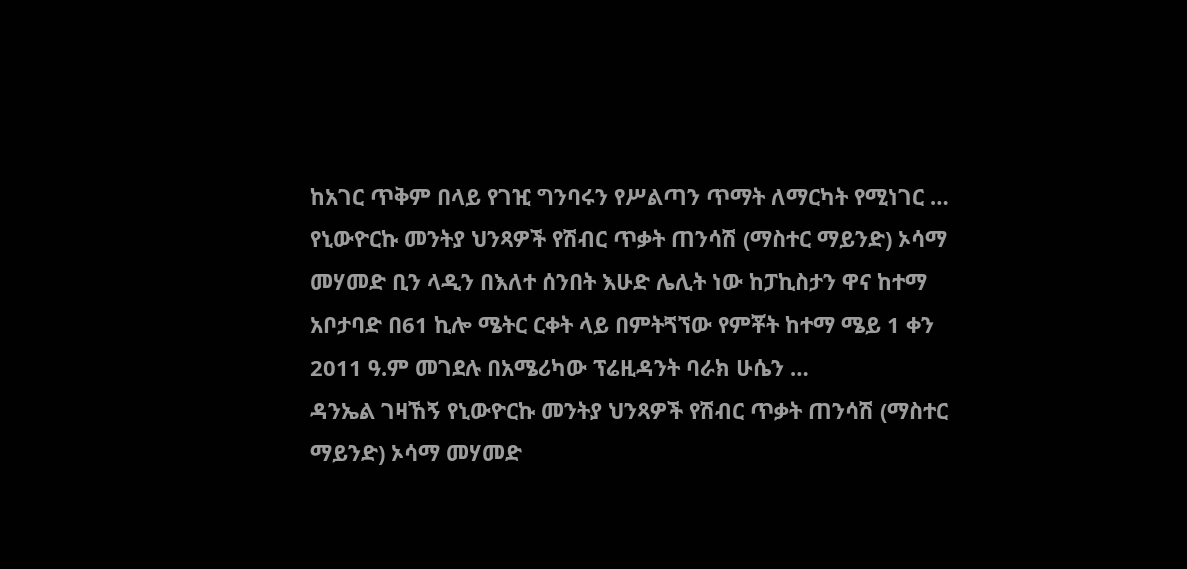ከአገር ጥቅም በላይ የገዢ ግንባሩን የሥልጣን ጥማት ለማርካት የሚነገር …
የኒውዮርኩ መንትያ ህንጻዎች የሽብር ጥቃት ጠንሳሽ (ማስተር ማይንድ) ኦሳማ መሃመድ ቢን ላዲን በእለተ ሰንበት እሁድ ሌሊት ነው ከፓኪስታን ዋና ከተማ አቦታባድ በ61 ኪሎ ሜትር ርቀት ላይ በምትጘኘው የምቾት ከተማ ሜይ 1 ቀን 2011 ዓ.ም መገደሉ በአሜሪካው ፕሬዚዳንት ባራክ ሁሴን …
ዳንኤል ገዛኸኝ የኒውዮርኩ መንትያ ህንጻዎች የሽብር ጥቃት ጠንሳሽ (ማስተር ማይንድ) ኦሳማ መሃመድ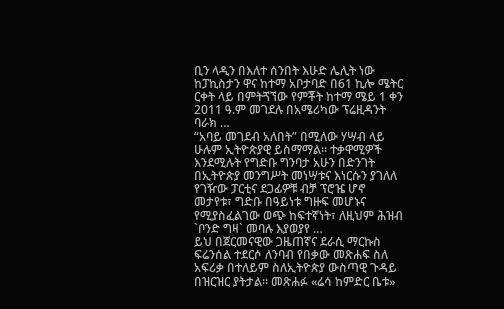ቢን ላዲን በእለተ ሰንበት እሁድ ሌሊት ነው ከፓኪስታን ዋና ከተማ አቦታባድ በ61 ኪሎ ሜትር ርቀት ላይ በምትጘኘው የምቾት ከተማ ሜይ 1 ቀን 2011 ዓ.ም መገደሉ በአሜሪካው ፕሬዚዳንት ባራክ …
“አባይ መገደብ አለበት” በሚለው ሃሣብ ላይ ሁሉም ኢትዮጵያዊ ይስማማል፡፡ ተቃዋሚዎች እንደሚሉት የግድቡ ግንባታ አሁን በድንገት በኢትዮጵያ መንግሥት መነሣቱና እነርሱን ያገለለ የገዥው ፓርቲና ደጋፊዎቹ ብቻ ፕሮዤ ሆኖ መታየቱ፣ ግድቡ በዓይነቱ ግዙፍ መሆኑና የሚያስፈልገው ወጭ ከፍተኛነት፣ ለዚህም ሕዝብ `ቦንድ ግዛ` መባሉ እያወያየ …
ይህ በጀርመናዊው ጋዜጠኛና ደራሲ ማርኩስ ፍሬንሰል ተደርሶ ለንባብ የበቃው መጽሐፍ ስለ አፍሪቃ በተለይም ስለኢትዮጵያ ውስጣዊ ጉዳይ በዝርዝር ያትታል። መጽሐፉ «ሬሳ ከምድር ቤቱ»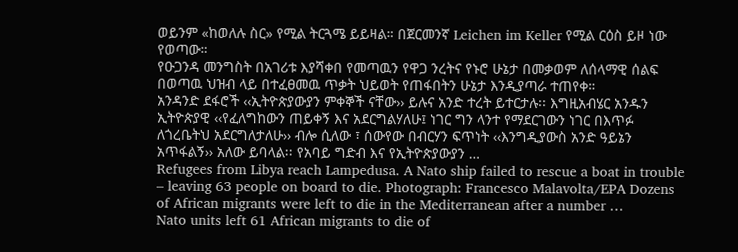ወይንም «ከወለሉ ስር» የሚል ትርጓሜ ይይዛል። በጀርመንኛ Leichen im Keller የሚል ርዕስ ይዞ ነው የወጣው።
የዑጋንዳ መንግስት በአገሪቱ እያሻቀበ የመጣዉን የዋጋ ንረትና የኑሮ ሁኔታ በመቃወም ለሰላማዊ ሰልፍ በወጣዉ ህዝብ ላይ በተፈፀመዉ ጥቃት ህይወት የጠፋበትን ሁኔታ እንዲያጣራ ተጠየቀ።
አንዳንድ ደፋሮች ‹‹ኢትዮጵያውያን ምቀኞች ናቸው›› ይሉና አንድ ተረት ይተርታሉ፡፡ እግዚአብሄር አንዱን ኢትዮጵያዊ ‹‹የፈለግከውን ጠይቀኝ እና አደርግልሃለሁ፤ ነገር ግን ላንተ የማደርገውን ነገር በእጥፉ ለጎረቤትህ አደርግለታለሁ›› ብሎ ሲለው ፣ ሰውየው በብርሃን ፍጥነት ‹‹እንግዲያውስ አንድ ዓይኔን አጥፋልኝ›› አለው ይባላል፡፡ የአባይ ግድብ እና የኢትዮጵያውያን …
Refugees from Libya reach Lampedusa. A Nato ship failed to rescue a boat in trouble – leaving 63 people on board to die. Photograph: Francesco Malavolta/EPA Dozens of African migrants were left to die in the Mediterranean after a number …
Nato units left 61 African migrants to die of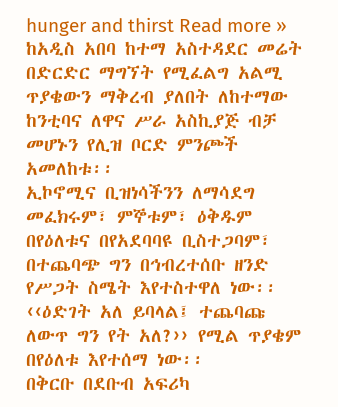hunger and thirst Read more »
ከአዲስ አበባ ከተማ አስተዳደር መሬት በድርድር ማግኘት የሚፈልግ አልሚ ጥያቄውን ማቅረብ ያለበት ለከተማው ከንቲባና ለዋና ሥራ አስኪያጅ ብቻ መሆኑን የሊዝ ቦርድ ምንጮች አመለከቱ፡፡
ኢኮኖሚና ቢዝነሳችንን ለማሳደግ መፈክሩም፣ ምኞቱም፣ ዕቅዱም በየዕለቱና በየአደባባዩ ቢስተጋባም፣ በተጨባጭ ግን በኅብረተሰቡ ዘንድ የሥጋት ስሜት እየተስተዋለ ነው፡፡ ‹‹ዕድገት አለ ይባላል፤ ተጨባጩ ለውጥ ግን የት አለ?›› የሚል ጥያቄም በየዕለቱ እየተሰማ ነው፡፡
በቅርቡ በደቡብ አፍሪካ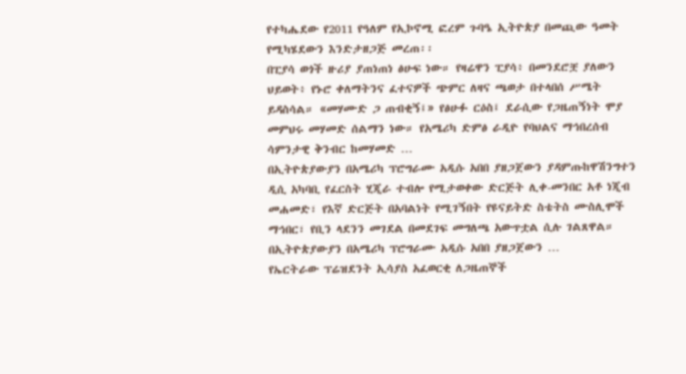የተካሔደው የ2011 የዓለም የኢኮኖሚ ፎረም ጉባዔ ኢትዮጵያ በመጪው ዓመት የሚካሄደውን እንድታዘጋጅ መረጠ፡፡
በፒያሳ ወጎች ዙሪያ ያጠነጠነ ፅሁፍ ነው። የዛሬዋን ፒያሳ፥ በመንደሮቿ ያለውን ህይወት፥ የኑሮ ቀለማትንና ፈተናዎች ጭምር ለዛና ጫወታ በተላበሰ ሥሜት ይዳስሳል። «መሃሙድ ጋ ጠብቂኝ፤» የፅሁፉ ርዕስ፤ ደራሲው የጋዜጠኝነት ሞያ መምህሩ መሃመድ ሰልማን ነው። የአሜሪካ ድምፅ ራዲዮ የባህልና ማኅበረሰብ ሳምንታዊ ቅንብር ከመሃመድ …
በኢትዮጵያውያን በአሜሪካ ፕሮግራሙ አዲሱ አበበ ያዘጋጀውን ያዳምጡከዋሽንግተን ዲሲ አካባቢ የፈርስት ሂጂራ ተብሎ የሚታወቀው ድርጅት ሊቀ-መንበር አቶ ነጂብ መሐመድ፣ የእኛ ድርጅት በአባልነት የሚገኝበት የዩናይትድ ስቴትስ ሙስሊሞች ማኅበር፣ የቢን ላደንን መገደል በመደገፍ መግለጫ አውጥቷል ሲሉ ገልጸዋል። በኢትዮጵያውያን በአሜሪካ ፕሮግራሙ አዲሱ አበበ ያዘጋጀውን …
የኤርትራው ፕሬዝደንት ኢሳያስ አፈወርቂ ለጋዜጠኞች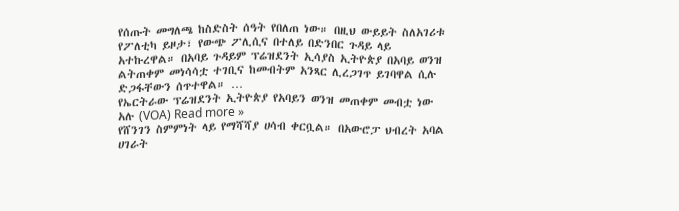የሰጡት መግለጫ ከስድስት ሰዓት የበለጠ ነው። በዚህ ውይይት ስለአገሪቱ የፖለቲካ ይዞታ፣ የውጭ ፖሊሲና በተለይ በድንበር ጉዳይ ላይ አተኩረዋል። በአባይ ጉዳይም ፕሬዝደንት ኢሳያስ ኢትዮጵያ በአባይ ወንዝ ልትጠቀም መነሳሳቷ ተገቢና ከመብትም አንጻር ሊረጋገጥ ይገባዋል ሲሉ ድጋፋቸውን ሰጥተዋል። …
የኤርትራው ፕሬዝደንት ኢትዮጵያ የአባይን ወንዝ መጠቀም መብቷ ነው አሉ (VOA) Read more »
የሸንገን ስምምነት ላይ የማሻሻያ ሀሳብ ቀርቧል። በአውሮፓ ህብረት አባል ሀገራት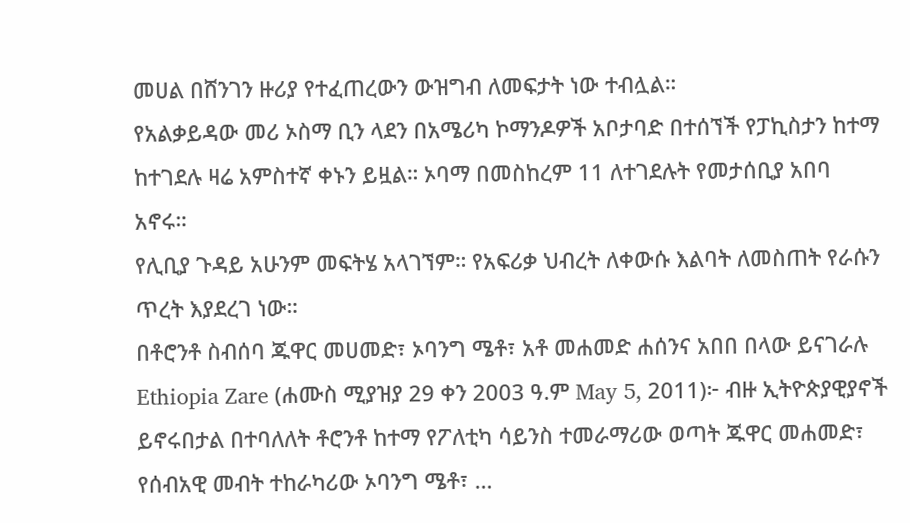መሀል በሸንገን ዙሪያ የተፈጠረውን ውዝግብ ለመፍታት ነው ተብሏል።
የአልቃይዳው መሪ ኦስማ ቢን ላደን በአሜሪካ ኮማንዶዎች አቦታባድ በተሰኘች የፓኪስታን ከተማ ከተገደሉ ዛሬ አምስተኛ ቀኑን ይዟል። ኦባማ በመስከረም 11 ለተገደሉት የመታሰቢያ አበባ አኖሩ።
የሊቢያ ጉዳይ አሁንም መፍትሄ አላገኘም። የአፍሪቃ ህብረት ለቀውሱ እልባት ለመስጠት የራሱን ጥረት እያደረገ ነው።
በቶሮንቶ ስብሰባ ጁዋር መሀመድ፣ ኦባንግ ሜቶ፣ አቶ መሐመድ ሐሰንና አበበ በላው ይናገራሉ Ethiopia Zare (ሐሙስ ሚያዝያ 29 ቀን 2003 ዓ.ም May 5, 2011)፦ ብዙ ኢትዮጵያዊያኖች ይኖሩበታል በተባለለት ቶሮንቶ ከተማ የፖለቲካ ሳይንስ ተመራማሪው ወጣት ጁዋር መሐመድ፣ የሰብአዊ መብት ተከራካሪው ኦባንግ ሜቶ፣ …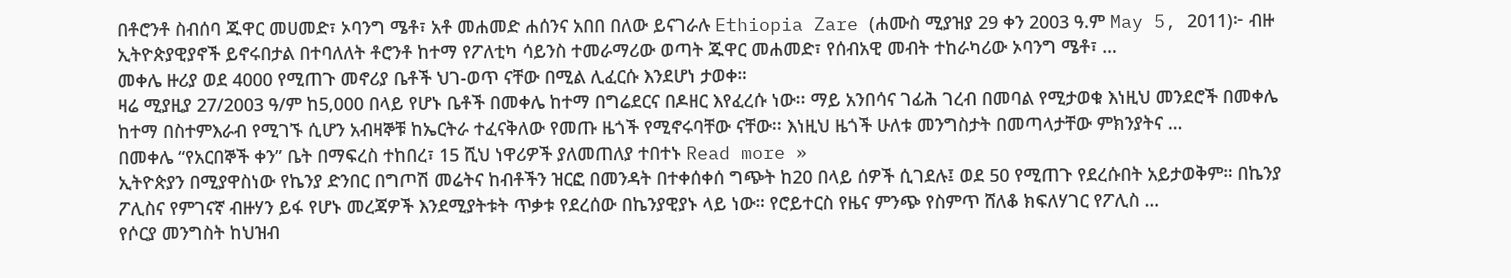በቶሮንቶ ስብሰባ ጁዋር መሀመድ፣ ኦባንግ ሜቶ፣ አቶ መሐመድ ሐሰንና አበበ በለው ይናገራሉ Ethiopia Zare (ሐሙስ ሚያዝያ 29 ቀን 2003 ዓ.ም May 5, 2011)፦ ብዙ ኢትዮጵያዊያኖች ይኖሩበታል በተባለለት ቶሮንቶ ከተማ የፖለቲካ ሳይንስ ተመራማሪው ወጣት ጁዋር መሐመድ፣ የሰብአዊ መብት ተከራካሪው ኦባንግ ሜቶ፣ …
መቀሌ ዙሪያ ወደ 4000 የሚጠጉ መኖሪያ ቤቶች ህገ-ወጥ ናቸው በሚል ሊፈርሱ እንደሆነ ታወቀ።
ዛሬ ሚያዚያ 27/2003 ዓ/ም ከ5,000 በላይ የሆኑ ቤቶች በመቀሌ ከተማ በግሬደርና በዶዘር እየፈረሱ ነው፡፡ ማይ አንበሳና ገፊሕ ገረብ በመባል የሚታወቁ እነዚህ መንደሮች በመቀሌ ከተማ በስተምእራብ የሚገኙ ሲሆን አብዛኞቹ ከኤርትራ ተፈናቅለው የመጡ ዜጎች የሚኖሩባቸው ናቸው፡፡ እነዚህ ዜጎች ሁለቱ መንግስታት በመጣላታቸው ምክንያትና …
በመቀሌ “የአርበኞች ቀን” ቤት በማፍረስ ተከበረ፣ 15 ሺህ ነዋሪዎች ያለመጠለያ ተበተኑ Read more »
ኢትዮጵያን በሚያዋስነው የኬንያ ድንበር በግጦሽ መሬትና ከብቶችን ዝርፎ በመንዳት በተቀሰቀሰ ግጭት ከ20 በላይ ሰዎች ሲገደሉ፤ ወደ 50 የሚጠጉ የደረሱበት አይታወቅም። በኬንያ ፖሊስና የምገናኛ ብዙሃን ይፋ የሆኑ መረጃዎች እንደሚያትቱት ጥቃቱ የደረሰው በኬንያዊያኑ ላይ ነው። የሮይተርስ የዜና ምንጭ የስምጥ ሸለቆ ክፍለሃገር የፖሊስ …
የሶርያ መንግስት ከህዝብ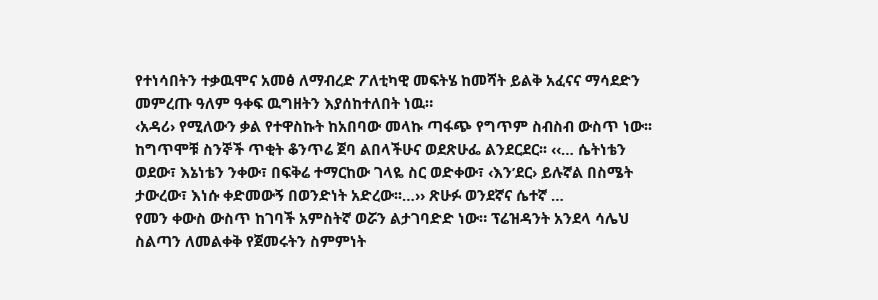የተነሳበትን ተቃዉሞና አመፅ ለማብረድ ፖለቲካዊ መፍትሄ ከመሻት ይልቅ አፈናና ማሳደድን መምረጡ ዓለም ዓቀፍ ዉግዘትን እያሰከተለበት ነዉ።
‹አዳሪ› የሚለውን ቃል የተዋስኩት ከአበባው መላኩ ጣፋጭ የግጥም ስብስብ ውስጥ ነው፡፡ ከግጥሞቹ ስንኞች ጥቂት ቆንጥሬ ጀባ ልበላችሁና ወደጽሁፌ ልንደርደር፡፡ ‹‹… ሴትነቴን ወደው፣ እኔነቴን ንቀው፣ በፍቅሬ ተማርከው ገላዬ ስር ወድቀው፣ ‹እን’ደር› ይሉኛል በስሜት ታውረው፣ እነሱ ቀድመውኝ በወንድነት አድረው፡፡…›› ጽሁፉ ወንደኛና ሴተኛ …
የመን ቀውስ ውስጥ ከገባች አምስትኛ ወሯን ልታገባድድ ነው። ፕሬዝዳንት አንደላ ሳሌህ ስልጣን ለመልቀቅ የጀመሩትን ስምምነት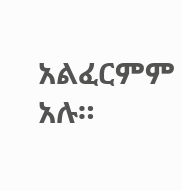አልፈርምም አሉ።